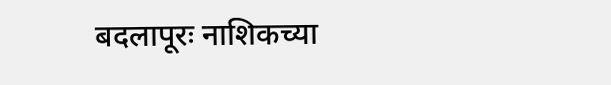बदलापूरः नाशिकच्या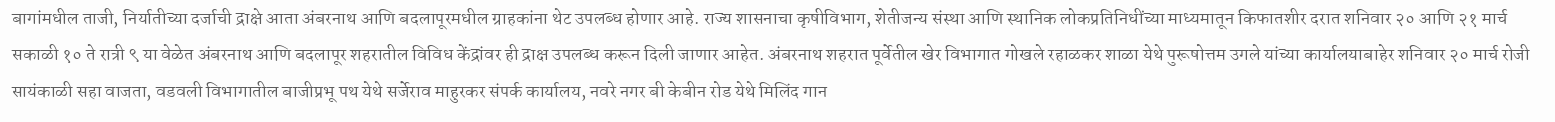बागांमधील ताजी, निर्यातीच्या दर्जाची द्राक्षे आता अंबरनाथ आणि बदलापूरमधील ग्राहकांना थेट उपलब्ध होणार आहे. राज्य शासनाचा कृषीविभाग, शेतीजन्य संस्था आणि स्थानिक लोकप्रतिनिधींच्या माध्यमातून किफातशीर दरात शनिवार २० आणि २१ मार्च सकाळी १० ते रात्री ९ या वेळेत अंबरनाथ आणि बदलापूर शहरातील विविध केंद्रांवर ही द्राक्ष उपलब्ध करून दिली जाणार आहेत. अंबरनाथ शहरात पूर्वेतील खेर विभागात गोखले रहाळकर शाळा येथे पुरूषोत्तम उगले यांच्या कार्यालयाबाहेर शनिवार २० मार्च रोजी सायंकाळी सहा वाजता, वडवली विभागातील बाजीप्रभू पथ येथे सर्जेराव माहुरकर संपर्क कार्यालय, नवरे नगर बी केबीन रोड येथे मिलिंद गान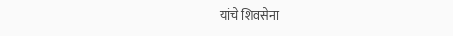यांचे शिवसेना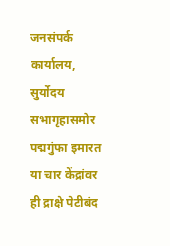जनसंपर्क कार्यालय, सुर्योदय सभागृहासमोर पद्मगुंफा इमारत या चार केंद्रांवर ही द्राक्षे पेटीबंद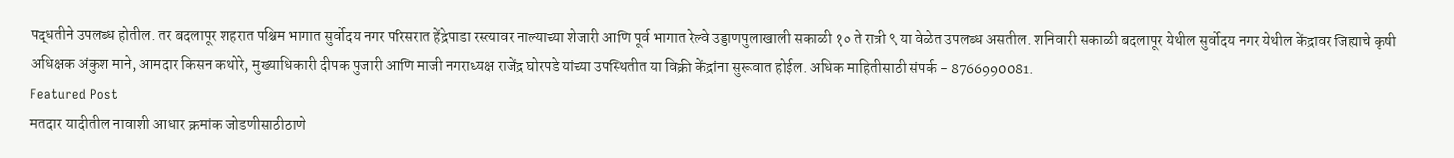पद्धतीने उपलब्ध होतील. तर बदलापूर शहरात पश्चिम भागात सुर्वोदय नगर परिसरात हेंद्रेपाडा रस्त्यावर नाल्याच्या शेजारी आणि पूर्व भागात रेल्वे उड्डाणपुलाखाली सकाळी १० ते रात्री ९ या वेळेत उपलब्ध असतील. शनिवारी सकाळी बदलापूर येथील सुर्वोदय नगर येथील केंद्रावर जिह्याचे कृषी अधिक्षक अंकुश माने, आमदार किसन कथोरे, मुख्याधिकारी दीपक पुजारी आणि माजी नगराध्यक्ष राजेंद्र घोरपडे यांच्या उपस्थितीत या विक्री केंद्रांना सुरूवात होईल. अधिक माहितीसाठी संपर्क - 8766990081.
Featured Post
मतदार यादीतील नावाशी आधार क्रमांक जोडणीसाठीठाणे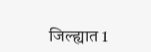जिल्ह्यात 1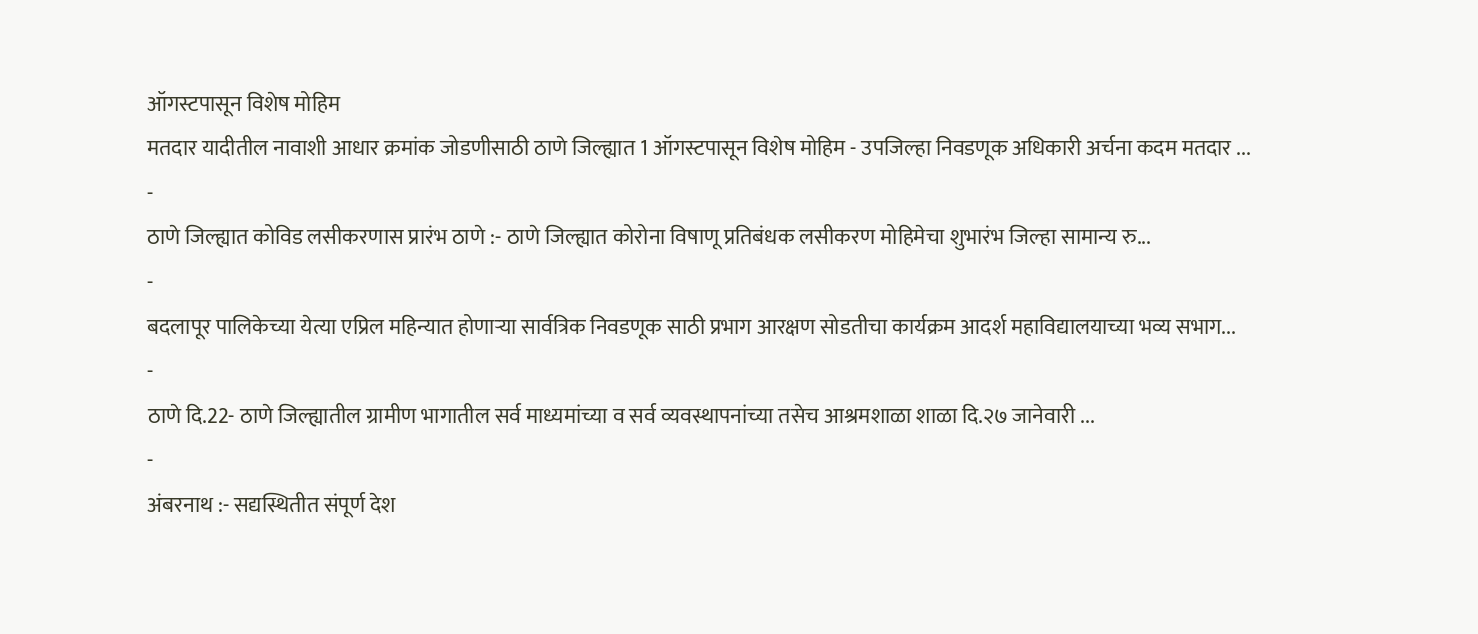ऑगस्टपासून विशेष मोहिम
मतदार यादीतील नावाशी आधार क्रमांक जोडणीसाठी ठाणे जिल्ह्यात 1 ऑगस्टपासून विशेष मोहिम - उपजिल्हा निवडणूक अधिकारी अर्चना कदम मतदार ...
-
ठाणे जिल्ह्यात कोविड लसीकरणास प्रारंभ ठाणे :- ठाणे जिल्ह्यात कोरोना विषाणू प्रतिबंधक लसीकरण मोहिमेचा शुभारंभ जिल्हा सामान्य रु...
-
बदलापूर पालिकेच्या येत्या एप्रिल महिन्यात होणाऱ्या सार्वत्रिक निवडणूक साठी प्रभाग आरक्षण सोडतीचा कार्यक्रम आदर्श महाविद्यालयाच्या भव्य सभाग...
-
ठाणे दि.22- ठाणे जिल्ह्यातील ग्रामीण भागातील सर्व माध्यमांच्या व सर्व व्यवस्थापनांच्या तसेच आश्रमशाळा शाळा दि.२७ जानेवारी ...
-
अंबरनाथ :- सद्यस्थितीत संपूर्ण देश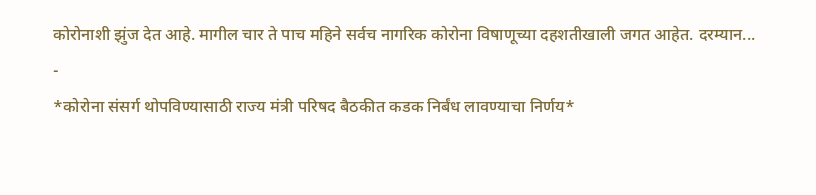कोरोनाशी झुंज देत आहे. मागील चार ते पाच महिने सर्वच नागरिक कोरोना विषाणूच्या दहशतीखाली जगत आहेत. दरम्यान...
-
*कोरोना संसर्ग थोपविण्यासाठी राज्य मंत्री परिषद बैठकीत कडक निर्बंध लावण्याचा निर्णय*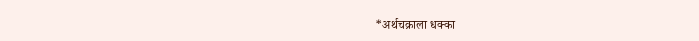*अर्थचक्राला धक्का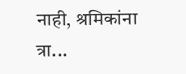नाही, श्रमिकांना त्रा...